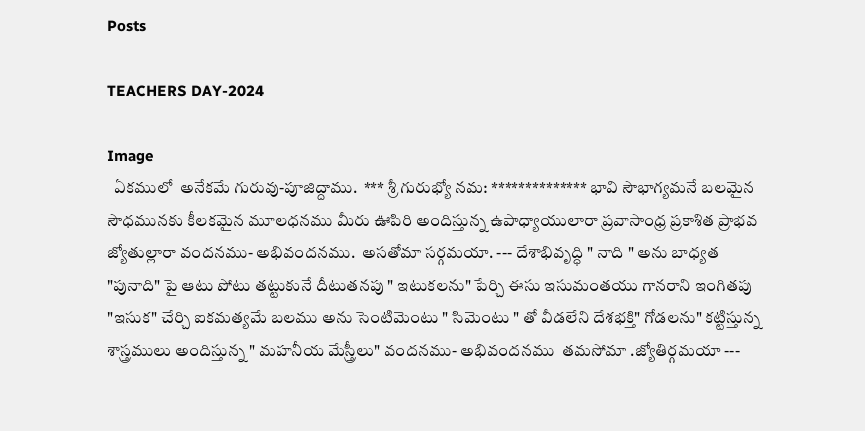Posts

TEACHERS DAY-2024

Image
  ఏకములో  అనేకమే గురువు-పూజిద్దాము.  *** శ్రీ గురుభ్యో నమ: ************** భావి సౌభాగ్యమనే బలమైన సౌధమునకు కీలకమైన మూలధనము మీరు ఊపిరి అందిస్తున్న ఉపాధ్యాయులారా ప్రవాసాంధ్ర ప్రకాశిత ప్రాభవ జ్యోతుల్లారా వందనము- అభివందనము.  అసతోమా సర్గమయా. --- దేశాభివృద్ధి " నాది " అను బాధ్యత "పునాది" పై ఆటు పోటు తట్టుకునే దీటుతనపు " ఇటుకలను" పేర్చి ఈసు ఇసుమంతయు గానరాని ఇంగితపు "ఇసుక" చేర్చి ఐకమత్యమే బలము అను సెంటిమెంటు " సిమెంటు " తో వీడలేని దేశభక్తి" గోడలను" కట్టిస్తున్న శాస్త్రములు అందిస్తున్న " మహనీయ మేస్త్రీలు" వందనము- అభివందనము  తమసోమా .జ్యోతిర్గమయా ---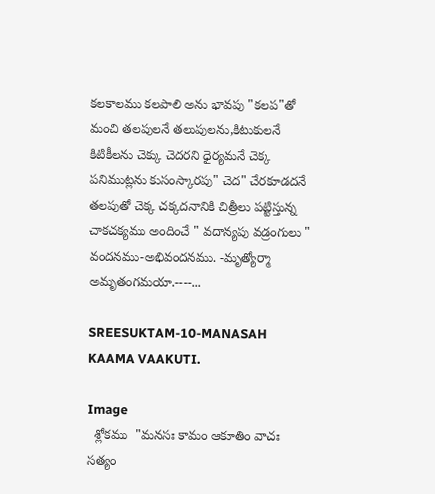కలకాలము కలపాలి అను భావపు "కలప"తో మంచి తలపులనే తలుపులను,కిటుకులనే కిటికీలను చెక్కు చెదరని ధైర్యమనే చెక్క పనిముట్లను కుసంస్కారపు" చెద" చేరకూడదనే తలపుతో చెక్క చక్కదనానికి చిత్రీలు పట్టిస్తున్న చాకచక్యము అందించే " వదాన్యపు వడ్రంగులు " వందనము-అభివందనము. -మృత్యోర్మా  అమృతంగమయా.----...

SREESUKTAM-10-MANASAH KAAMA VAAKUTI.

Image
  శ్లోకము  "మనసః కామం ఆకూతిం వాచః సత్యం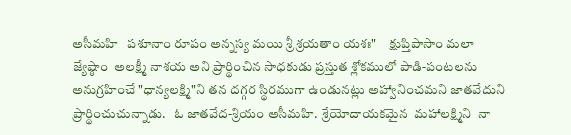అసీమహి   పశూనాం రూపం అన్నస్య మయి శ్రీ శ్రయతాం యశః"     క్షుప్తిపాసాం మలా జ్యేష్ఠాం  అలక్ష్మీ నాశయ అని ప్రార్థించిన సాధకుడు ప్రస్తుత శ్లోకములో పాడి-పంటలను అనుగ్రహించే "ధాన్యలక్ష్మి"ని తన దగ్గర స్థిరముగా ఉండునట్లు అహ్వానించమని జాతవేదుని  ప్రార్థించుచున్నాడు.   ఓ జాతవేద-శ్రియం అసీమహి.  శ్రేయోదాయకమైన  మహాలక్ష్మిని  నా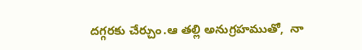దగ్గరకు చేర్చుం.ఆ తల్లి అనుగ్రహముతో,  నా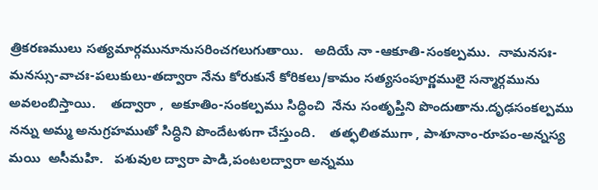త్రికరణములు సత్యమార్గమునూనుసరించగలుగుతాయి.   అదియే నా -ఆకూతి-సంకల్పము.  నామనసః-మనస్సు-వాచః-పలుకులు-తద్వారా నేను కోరుకునే కోరికలు/కామం సత్యసంపూర్ణములై సన్మార్గమును అవలంబిస్తాయి.    తద్వారా ,  అకూతిం-సంకల్పము సిద్ధించి  నేను సంతృప్తిని పొందుతాను.దృఢసంకల్పము నన్ను అమ్మ అనుగ్రహముతో సిద్ధిని పొందేటళుగా చేస్తుంది.    తత్ఫలితముగా , పాశూనాం-రూపం-అన్నస్య మయి  అసీమహి.   పశువుల ద్వారా పాడి,పంటలద్వారా అన్నము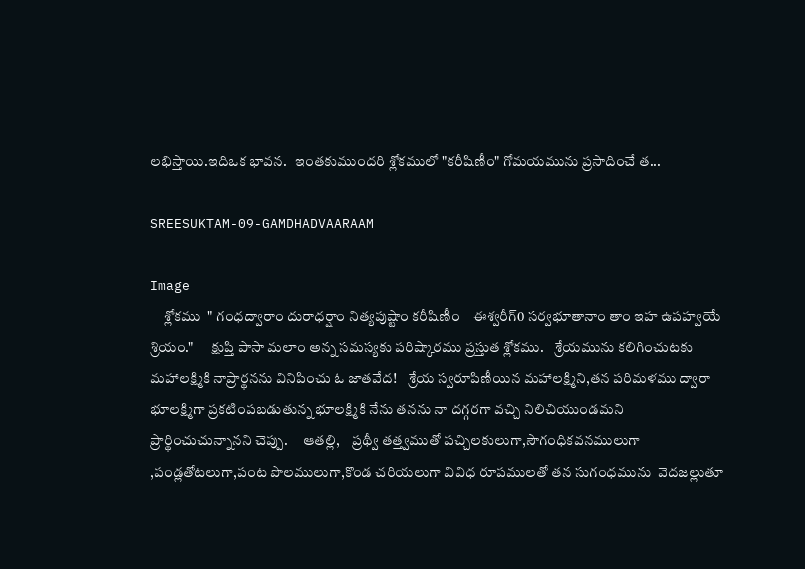లభిస్తాయి.ఇదిఒక భావన.   ఇంతకుముందరి శ్లోకములో "కరీషిణీం" గోమయమును ప్రసాదించే త...

SREESUKTAM-09-GAMDHADVAARAAM

Image
     శ్లోకము  " గంధద్వారాం దురాధర్షాం నిత్యపుష్టాం కరీషిణీం    ఈశ్వరీగ్0 సర్వభూతానాం తాం ఇహ ఉపహ్వయే  శ్రియం."      క్షుప్తి పాసా మలాం అన్న సమస్యకు పరిష్కారము ప్రస్తుత శ్లోకము.    శ్రేయమును కలిగించుటకు మహాలక్ష్మికి నాప్రార్థనను వినిపించు ఓ జాతవేద!    శ్రేయ స్వరూపిణీయిన మహాలక్ష్మిని,తన పరిమళము ద్వారా భూలక్ష్మిగా ప్రకటింపబడుతున్న భూలక్ష్మికి నేను తనను నా దగ్గరగా వచ్చి నిలిచియుండమని ప్రార్థించుచున్నానని చెప్పు.     ఆతల్లి,    ప్రథ్వీ తత్త్వముతో పచ్చిలకులుగా,సౌగంధికవనములుగా ,పండ్లతోటలుగా,పంట పొలములుగా,కొండ చరియలుగా వివిధ రూపములతో తన సుగంధమును  వెదజల్లుతూ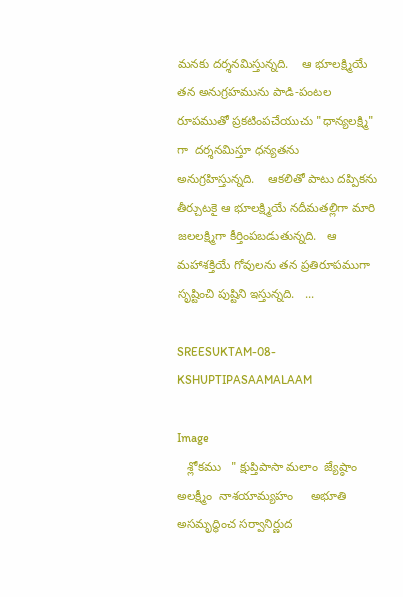మనకు దర్శనమిస్తున్నది.    ఆ భూలక్ష్మియే తన అనుగ్రహమును పాడి-పంటల రూపముతో ప్రకటింపచేయుచు "ధాన్యలక్ష్మి" గా  దర్శనమిస్తూ ధన్యతను అనుగ్రహిస్తున్నది.    ఆకలితో పాటు దప్పికను తీర్చుటకై ఆ భూలక్ష్మియే నదీమతల్లిగా మారి జలలక్ష్మిగా కీర్తింపబడుతున్నది.   ఆ మహాశక్తియే గోవులను తన ప్రతిరూపముగా సృష్టించి పుష్టిని ఇస్తున్నది.   ...

SREESUKTAM-08-KSHUPTIPASAAMALAAM

Image
   శ్లోకము   " క్షుప్తిపాసా మలాం  జ్యేష్ఠాం అలక్ష్మీం  నాశయామ్యహం     అభూతి అసమృద్ధించ సర్వానిర్ణుద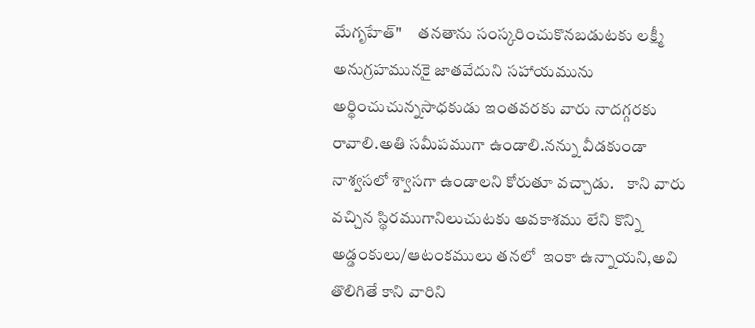మేగృహేత్"     తనతాను సంస్కరించుకొనబడుటకు లక్ష్మీ  అనుగ్రహమునకై జాతవేదుని సహాయమును అర్థించుచున్నసాధకుడు ఇంతవరకు వారు నాదగ్గరకు రావాలి.అతి సమీపముగా ఉండాలి.నన్ను వీడకుండా నాశ్వసలో శ్వాసగా ఉండాలని కోరుతూ వచ్చాడు.    కాని వారు వచ్చిన స్థిరముగానిలుచుటకు అవకాశము లేని కొన్ని అడ్డంకులు/ఆటంకములు తనలో  ఇంకా ఉన్నాయని,అవి తొలిగితే కాని వారిని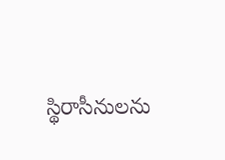స్థిరాసీనులను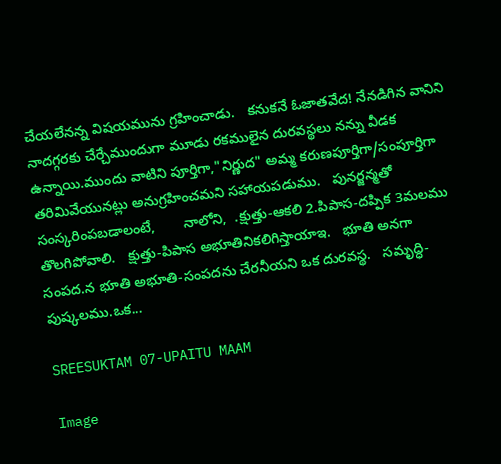చేయలేనన్న విషయమును గ్రహించాడు.   కనుకనే ఓజాతవేద! నేనడిగిన వానిని నాదగ్గరకు చేర్చేముందుగా మూడు రకములైన దురవస్థలు నన్ను వీడక ఉన్నాయి.ముందు వాటిని పూర్తిగా,"నిర్ణుద" అమ్మ కరుణపూర్తిగా/సంపూర్తిగా తరిమివేయునట్లు అనుగ్రహించమని సహాయపడుము.   పునర్జన్మతో సంస్కరింపబడాలంటే,       నాలోని,  .క్షుత్తు-ఆకలి 2.పిపాస-దప్పిక 3మలము తొలగిపోవాలి.   క్షుత్తు-పిపాస అభూతినికలిగిస్తాయాఇ.   భూతి అనగా సంపద.న భూతి అభూతి-సంపదను చేరనీయని ఒక దురవస్థ.   సమృద్ధి-పుష్కలము.ఒక...

SREESUKTAM 07-UPAITU MAAM

Image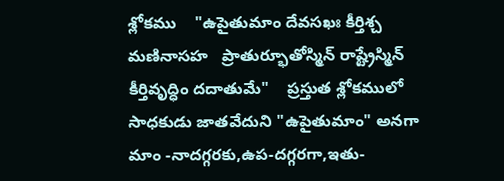శ్లోకము    "ఉపైతుమాం దేవసఖః కీర్తిశ్చ మణినాసహ   ప్రాతుర్భూతోస్మిన్ రాష్ట్రేస్మిన్ కీర్తివృద్ధిం దదాతుమే"    ప్రస్తుత శ్లోకములో సాధకుడు జాతవేదుని "ఉపైతుమాం" అనగా  మాం -నాదగ్గరకు,ఉప-దగ్గరగా,ఇతు-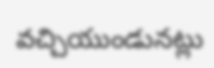వచ్చియుండునట్లు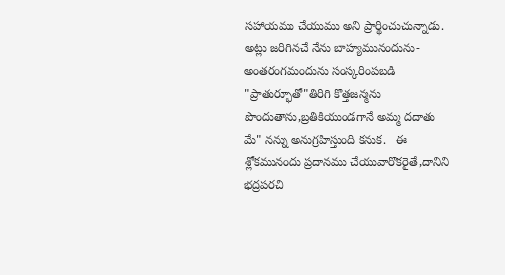సహాయము చేయుము అని ప్రార్థించుచున్నాడు.   అట్లు జరిగినచే నేను బాహ్యమునందును-అంతరంగమందును సంస్కరింపబడి "ప్రాతుర్భూతో"తిరిగి కొత్తజన్మను పొందుతాను,బ్రతికియుండగానే అమ్మ దదాతు మే" నన్ను అనుగ్రహిస్తుంది కనుక.   ఈ శ్లోకమునందు ప్రదానము చేయువారొకరైతే,దానిని భద్రపరచి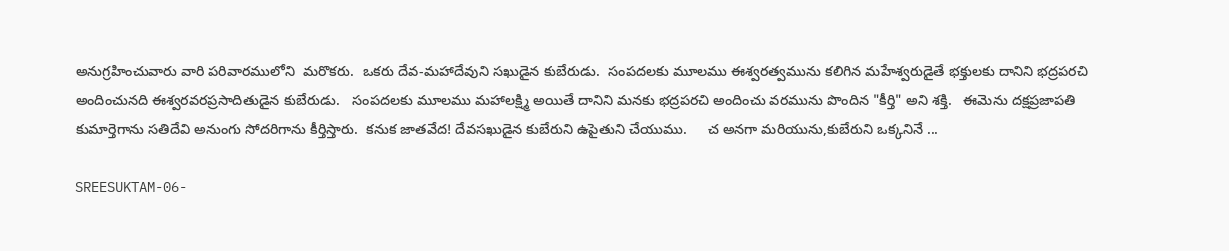అనుగ్రహించువారు వారి పరివారములోని  మరొకరు.  ఒకరు దేవ-మహాదేవుని సఖుడైన కుబేరుడు.  సంపదలకు మూలము ఈశ్వరత్వమును కలిగిన మహేశ్వరుడైతే భక్తులకు దానిని భద్రపరచి అందించునది ఈశ్వరవరప్రసాదితుడైన కుబేరుడు.   సంపదలకు మూలము మహాలక్ష్మి అయితే దానిని మనకు భద్రపరచి అందించు వరమును పొందిన "కీర్తి" అని శక్తి.   ఈమెను దక్షప్రజాపతి కుమార్తెగాను సతిదేవి అనుంగు సోదరిగాను కీర్తిస్తారు.  కనుక జాతవేద! దేవసఖుడైన కుబేరుని ఉపైతుని చేయుము.     చ అనగా మరియును,కుబేరుని ఒక్కనినే ...

SREESUKTAM-06-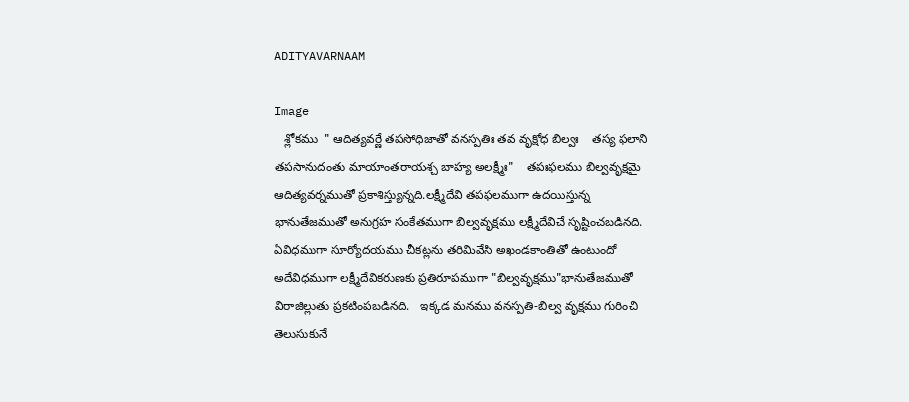ADITYAVARNAAM

Image
   శ్లోకము  " ఆదిత్యవర్ణే తపసోధిజాతో వనస్పతిః తవ వృక్షోధ బిల్వః    తస్య ఫలాని తపసానుదంతు మాయాంతరాయశ్చ బాహ్య అలక్ష్మీః"    తపఃఫలము బిల్వవృక్షమై ఆదిత్యవర్నముతో ప్రకాశిస్త్యున్నది.లక్ష్మీదేవి తపఫలముగా ఉదయిస్తున్న భానుతేజముతో అనుగ్రహ సంకేతముగా బిల్వవృక్షము లక్ష్మీదేవిచే సృష్టించబడినది.    ఏవిధముగా సూర్యోదయము చీకట్లను తరిమివేసి అఖండకాంతితో ఉంటుందో అదేవిధముగా లక్ష్మీదేవికరుణకు ప్రతిరూపముగా "బిల్వవృక్షము"భానుతేజముతో విరాజిల్లుతు ప్రకటింపబడినది.   ఇక్కడ మనము వనస్పతి-బిల్వ వృక్షము గురించి తెలుసుకునే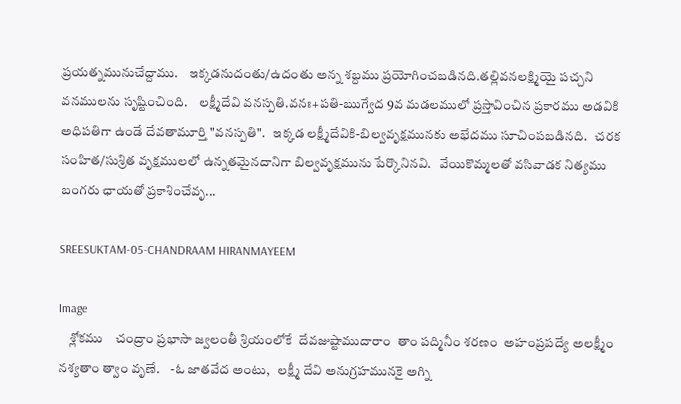ప్రయత్నమునుచేద్దాము.    ఇక్కడనుదంతు/ఉదంతు అన్న శబ్దము ప్రయోగించబడినది.తల్లివనలక్ష్మియై పచ్చని వనములను సృష్టించింది.    లక్ష్మీదేవి వనస్పతి.వనః+పతి-ఋగ్వేద 9వ మడలములో ప్రస్తావించిన ప్రకారము అడవికి అధిపతిగా ఉండే దేవతామూర్తి "వనస్పతి".   ఇక్కడ లక్ష్మీదేవికి-బిల్వవృక్షమునకు అభేదము సూచింపబడినది.   చరక సంహిత/సుశ్రిత వృక్షములలో ఉన్నతమైనదానిగా బిల్వవృక్షమును పేర్కొనినవి.   వేయికొమ్మలతో వసివాడక నిత్యము బంగరు ఛాయతో ప్రకాశించేవృ...

SREESUKTAM-05-CHANDRAAM HIRANMAYEEM

Image
    శ్లోకము    చంద్రాం ప్రభాసా జ్వలంతీ శ్రియంలోకే  దేవజుష్టాముదారాం  తాం పద్మినీం శరణం  అహంప్రపద్యే అలక్ష్మీం నశ్యతాం త్వాం వృణే.    -ఓ జాతవేద అంటు,   లక్ష్మీ దేవి అనుగ్రహమునకై అగ్ని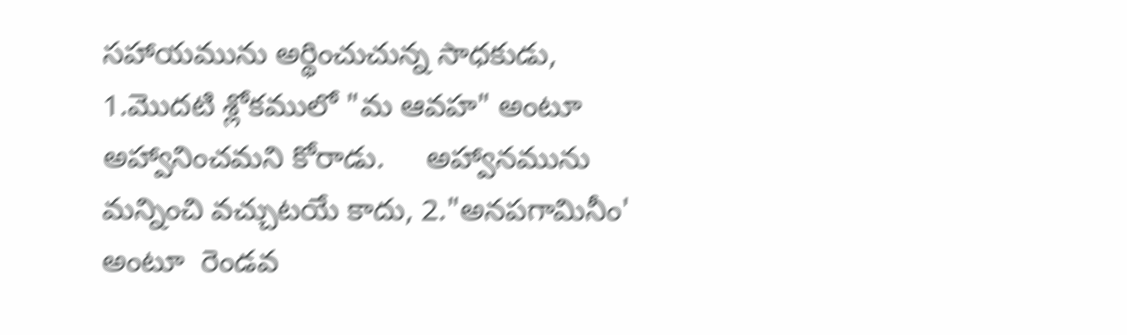సహాయమును అర్థించుచున్న సాధకుడు, 1.మొదటి శ్లోకములో "మ ఆవహ" అంటూ అహ్వానించమని కోరాడు.     అహ్వానమును మన్నించి వచ్చుటయే కాదు, 2."అనపగామినీం' అంటూ  రెండవ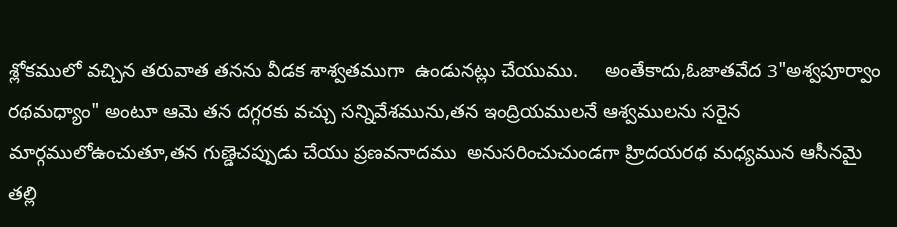శ్లోకములో వచ్చిన తరువాత తనను వీడక శాశ్వతముగా  ఉండునట్లు చేయుము.     అంతేకాదు,ఓజాతవేద 3"అశ్వపూర్వాం రథమధ్యాం" అంటూ ఆమె తన దగ్గరకు వచ్చు సన్నివేశమును,తన ఇంద్రియములనే ఆశ్వములను సరైన మార్గములోఉంచుతూ,తన గుణ్డెచప్పుడు చేయు ప్రణవనాదము  అనుసరించుచుండగా హ్రిదయరథ మధ్యమున ఆసీనమై తల్లి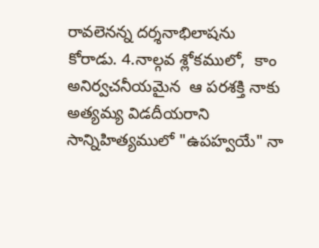రావలెనన్న దర్శనాభిలాషను  కోరాడు. 4.నాల్గవ శ్లోకములో,  కాం  అనిర్వచనీయమైన  ఆ పరశక్తి నాకు అత్యమ్య విడదీయరాని సాన్నిహిత్యములో "ఉపహ్వయే" నా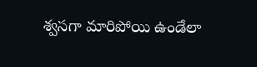శ్వసగా మారిపోయి ఉండేలా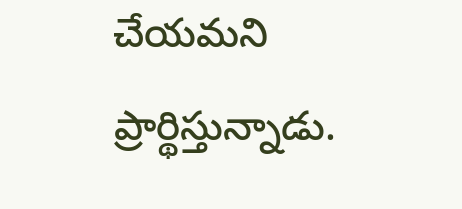చేయమని ప్రార్థిస్తున్నాడు.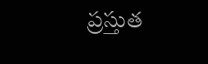ప్రస్తుత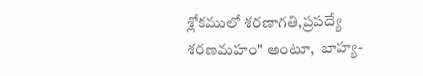శ్లోకములో శరణాగతి,ప్రపద్యే శరణమహం" అంటూ,  బాహ్య-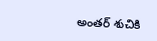అంతర్ శుచికి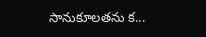సానుకూలతను క...